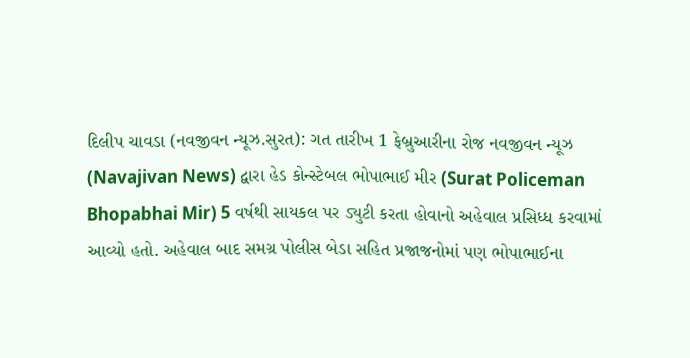દિલીપ ચાવડા (નવજીવન ન્યૂઝ.સુરત): ગત તારીખ 1 ફેબ્રુઆરીના રોજ નવજીવન ન્યૂઝ (Navajivan News) દ્વારા હેડ કોન્સ્ટેબલ ભોપાભાઈ મીર (Surat Policeman Bhopabhai Mir) 5 વર્ષથી સાયકલ પર ડ્યુટી કરતા હોવાનો અહેવાલ પ્રસિધ્ધ કરવામાં આવ્યો હતો. અહેવાલ બાદ સમગ્ર પોલીસ બેડા સહિત પ્રજાજનોમાં પણ ભોપાભાઈના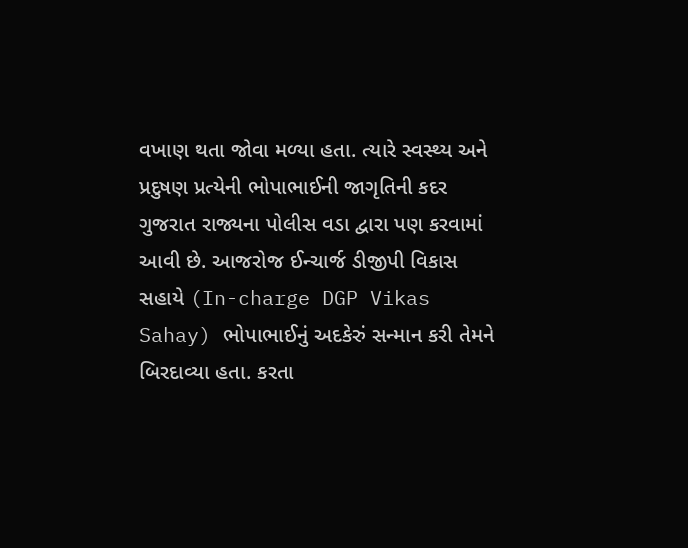વખાણ થતા જોવા મળ્યા હતા. ત્યારે સ્વસ્થ્ય અને પ્રદુષણ પ્રત્યેની ભોપાભાઈની જાગૃતિની કદર ગુજરાત રાજ્યના પોલીસ વડા દ્વારા પણ કરવામાં આવી છે. આજરોજ ઈન્ચાર્જ ડીજીપી વિકાસ સહાયે (In-charge DGP Vikas Sahay) ભોપાભાઈનું અદકેરું સન્માન કરી તેમને બિરદાવ્યા હતા. કરતા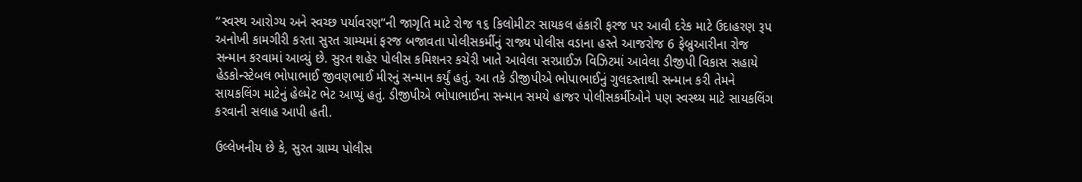“સ્વસ્થ આરોગ્ય અને સ્વચ્છ પર્યાવરણ”ની જાગૃતિ માટે રોજ ૧૬ કિલોમીટર સાયકલ હંકારી ફરજ પર આવી દરેક માટે ઉદાહરણ રૂપ અનોખી કામગીરી કરતા સુરત ગ્રામ્યમાં ફરજ બજાવતા પોલીસકર્મીનું રાજ્ય પોલીસ વડાના હસ્તે આજરોજ 6 ફેબ્રુઆરીના રોજ સન્માન કરવામાં આવ્યું છે. સુરત શહેર પોલીસ કમિશનર કચેરી ખાતે આવેલા સરપ્રાઈઝ વિઝિટમાં આવેલા ડીજીપી વિકાસ સહાયે હેડકોન્સ્ટેબલ ભોપાભાઈ જીવણભાઈ મીરનું સન્માન કર્યું હતું. આ તકે ડીજીપીએ ભોપાભાઈનું ગુલદસ્તાથી સન્માન કરી તેમને સાયકલિંગ માટેનું હેલ્મેટ ભેટ આપ્યું હતું. ડીજીપીએ ભોપાભાઈના સન્માન સમયે હાજર પોલીસકર્મીઓને પણ સ્વસ્થ્ય માટે સાયકલિંગ કરવાની સલાહ આપી હતી.

ઉલ્લેખનીય છે કે, સુરત ગ્રામ્ય પોલીસ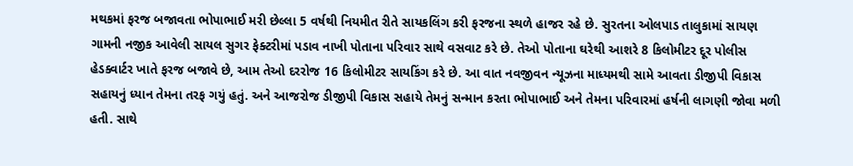મથકમાં ફરજ બજાવતા ભોપાભાઈ મરી છેલ્લા 5 વર્ષથી નિયમીત રીતે સાયકલિંગ કરી ફરજના સ્થળે હાજર રહે છે. સુરતના ઓલપાડ તાલુકામાં સાયણ ગામની નજીક આવેલી સાયલ સુગર ફેક્ટરીમાં પડાવ નાખી પોતાના પરિવાર સાથે વસવાટ કરે છે. તેઓ પોતાના ઘરેથી આશરે 8 કિલોમીટર દૂર પોલીસ હેડક્વાર્ટર ખાતે ફરજ બજાવે છે, આમ તેઓ દરરોજ 16 કિલોમીટર સાયકિંગ કરે છે. આ વાત નવજીવન ન્યૂઝના માધ્યમથી સામે આવતા ડીજીપી વિકાસ સહાયનું ધ્યાન તેમના તરફ ગયું હતું. અને આજરોજ ડીજીપી વિકાસ સહાયે તેમનું સન્માન કરતા ભોપાભાઈ અને તેમના પરિવારમાં હર્ષની લાગણી જોવા મળી હતી. સાથે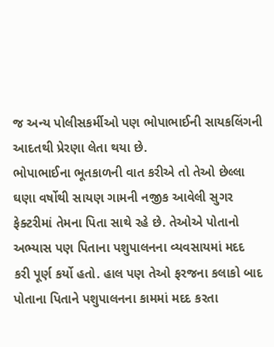જ અન્ય પોલીસકર્મીઓ પણ ભોપાભાઈની સાયકલિંગની આદતથી પ્રેરણા લેતા થયા છે.
ભોપાભાઈના ભૂતકાળની વાત કરીએ તો તેઓ છેલ્લા ઘણા વર્ષોથી સાયણ ગામની નજીક આવેલી સુગર ફેક્ટરીમાં તેમના પિતા સાથે રહે છે. તેઓએ પોતાનો અભ્યાસ પણ પિતાના પશુપાલનના વ્યવસાયમાં મદદ કરી પૂર્ણ કર્યો હતો. હાલ પણ તેઓ ફરજના કલાકો બાદ પોતાના પિતાને પશુપાલનના કામમાં મદદ કરતા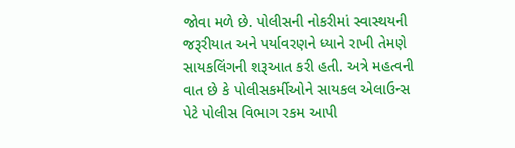જોવા મળે છે. પોલીસની નોકરીમાં સ્વાસ્થયની જરૂરીયાત અને પર્યાવરણને ધ્યાને રાખી તેમણે સાયકલિંગની શરૂઆત કરી હતી. અત્રે મહત્વની વાત છે કે પોલીસકર્મીઓને સાયકલ એલાઉન્સ પેટે પોલીસ વિભાગ રકમ આપી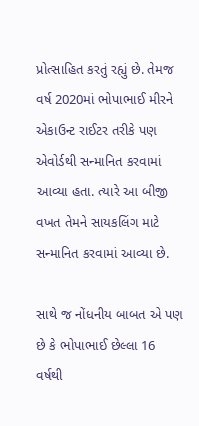પ્રોત્સાહિત કરતું રહ્યું છે. તેમજ વર્ષ 2020માં ભોપાભાઈ મીરને એકાઉન્ટ રાઈટર તરીકે પણ એવોર્ડથી સન્માનિત કરવામાં આવ્યા હતા. ત્યારે આ બીજી વખત તેમને સાયકલિંગ માટે સન્માનિત કરવામાં આવ્યા છે.

સાથે જ નોંધનીય બાબત એ પણ છે કે ભોપાભાઈ છેલ્લા 16 વર્ષથી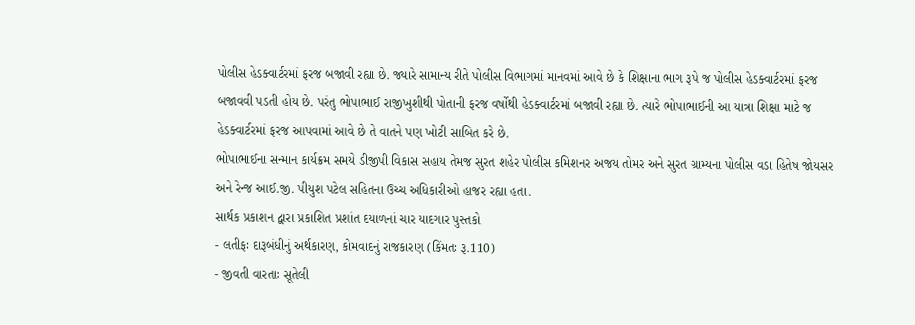પોલીસ હેડક્વાર્ટરમાં ફરજ બજાવી રહ્યા છે. જ્યારે સામાન્ય રીતે પોલીસ વિભાગમાં માનવમાં આવે છે કે શિક્ષાના ભાગ રૂપે જ પોલીસ હેડક્વાર્ટરમાં ફરજ બજાવવી પડતી હોય છે. પરંતુ ભોપાભાઈ રાજીખુશીથી પોતાની ફરજ વર્ષોથી હેડક્વાર્ટરમાં બજાવી રહ્યા છે. ત્યારે ભોપાભાઈની આ યાત્રા શિક્ષા માટે જ હેડક્વાર્ટરમાં ફરજ આપવામાં આવે છે તે વાતને પણ ખોટી સાબિત કરે છે.
ભોપાભાઈના સન્માન કાર્યક્રમ સમયે ડીજીપી વિકાસ સહાય તેમજ સુરત શહેર પોલીસ કમિશનર અજય તોમર અને સુરત ગ્રામ્યના પોલીસ વડા હિતેષ જોયસર અને રેન્જ આઈ.જી. પીયુશ પટેલ સહિતના ઉચ્ચ અધિકારીઓ હાજર રહ્યા હતા.
સાર્થક પ્રકાશન દ્વારા પ્રકાશિત પ્રશાંત દયાળનાં ચાર યાદગાર પુસ્તકો
- લતીફઃ દારૂબંધીનું અર્થકારણ, કોમવાદનું રાજકારણ (કિંમતઃ રૂ.110)
- જીવતી વારતાઃ સૂતેલી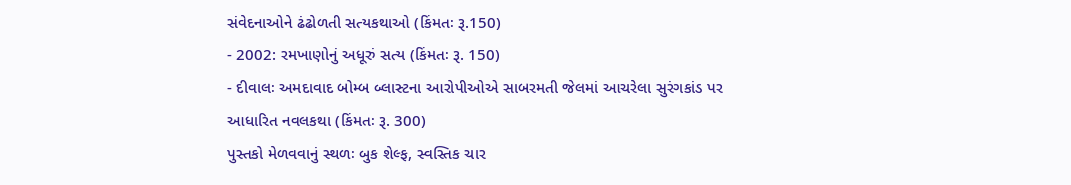સંવેદનાઓને ઢંઢોળતી સત્યકથાઓ (કિંમતઃ રૂ.150)
- 2002: રમખાણોનું અધૂરું સત્ય (કિંમતઃ રૂ. 150)
- દીવાલઃ અમદાવાદ બોમ્બ બ્લાસ્ટના આરોપીઓએ સાબરમતી જેલમાં આચરેલા સુરંગકાંડ પર આધારિત નવલકથા (કિંમતઃ રૂ. 300)
પુસ્તકો મેળવવાનું સ્થળઃ બુક શેલ્ફ, સ્વસ્તિક ચાર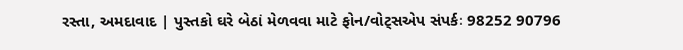રસ્તા, અમદાવાદ | પુસ્તકો ઘરે બેઠાં મેળવવા માટે ફોન/વોટ્સએપ સંપર્કઃ 98252 90796